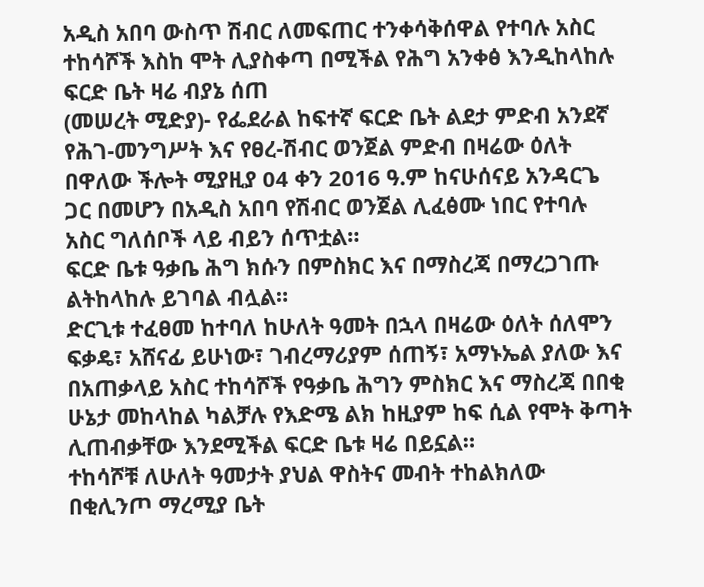አዲስ አበባ ውስጥ ሽብር ለመፍጠር ተንቀሳቅሰዋል የተባሉ አስር ተከሳሾች እስከ ሞት ሊያስቀጣ በሚችል የሕግ አንቀፅ እንዲከላከሉ ፍርድ ቤት ዛሬ ብያኔ ሰጠ
(መሠረት ሚድያ)- የፌደራል ከፍተኛ ፍርድ ቤት ልደታ ምድብ አንደኛ የሕገ-መንግሥት እና የፀረ-ሽብር ወንጀል ምድብ በዛሬው ዕለት በዋለው ችሎት ሚያዚያ 04 ቀን 2016 ዓ.ም ከናሁሰናይ አንዳርጌ ጋር በመሆን በአዲስ አበባ የሽብር ወንጀል ሊፈፅሙ ነበር የተባሉ አስር ግለሰቦች ላይ ብይን ሰጥቷል።
ፍርድ ቤቱ ዓቃቤ ሕግ ክሱን በምስክር እና በማስረጃ በማረጋገጡ ልትከላከሉ ይገባል ብሏል።
ድርጊቱ ተፈፀመ ከተባለ ከሁለት ዓመት በኋላ በዛሬው ዕለት ሰለሞን ፍቃዴ፣ አሸናፊ ይሁነው፣ ገብረማሪያም ሰጠኝ፣ አማኑኤል ያለው እና በአጠቃላይ አስር ተከሳሾች የዓቃቤ ሕግን ምስክር እና ማስረጃ በበቂ ሁኔታ መከላከል ካልቻሉ የእድሜ ልክ ከዚያም ከፍ ሲል የሞት ቅጣት ሊጠብቃቸው እንደሚችል ፍርድ ቤቱ ዛሬ በይኗል።
ተከሳሾቹ ለሁለት ዓመታት ያህል ዋስትና መብት ተከልክለው በቂሊንጦ ማረሚያ ቤት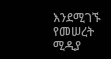እንደሚገኙ የመሠረት ሚዲያ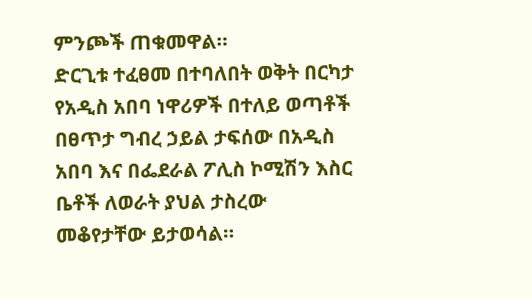ምንጮች ጠቁመዋል።
ድርጊቱ ተፈፀመ በተባለበት ወቅት በርካታ የአዲስ አበባ ነዋሪዎች በተለይ ወጣቶች በፀጥታ ግብረ ኃይል ታፍሰው በአዲስ አበባ እና በፌደራል ፖሊስ ኮሚሽን እስር ቤቶች ለወራት ያህል ታስረው መቆየታቸው ይታወሳል።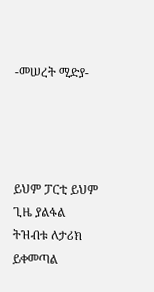-መሠረት ሚድያ-




ይህም ፓርቲ ይህም ጊዜ ያልፋል
ትዝብቱ ለታሪክ ይቀመጣል